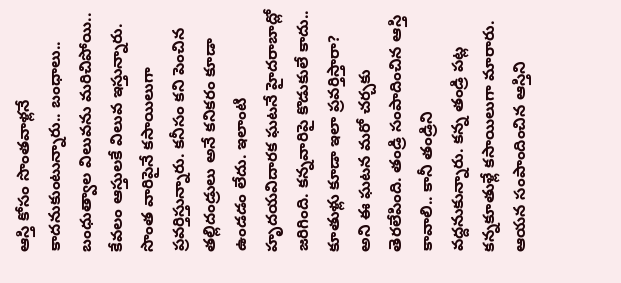ఆస్తి కోసం సొంతవాళ్లనే కాదనుకుంటున్నారు.. బంధాలు.. బంధుత్వాల విలువను మరిచిపోయి.. కేవలం ఆస్తులకే విలువ ఇస్తున్నారు. సొంత వారిపైనే కసాయిలుగా ప్రవర్తిస్తున్నారు. కనీసం కని పెంచిన తల్లిదండ్రులు అనే కనికరం కూడా ఉండడం లేదు. ఇలాంటి హృదయవిదారక ఘటనే హైదరాబాద్లో జరిగింది. కన్నవారిపై కొడుకులే కాదు.. కూతుళ్లు కూడా ఇలా ప్రవర్తిస్తారా? అని ఈ ఘటన మరో చర్చకు తెరలేపింది. తండ్రి సంపాదించిన ఆస్తి కావాలి.. కానీ తండ్రిని వద్దనుకున్నారు. కన్న తండ్రి పట్ల కన్నకూతుళ్లే కసాయిలుగా మారారు. ఆయన సంపాందించిన ఆస్తిని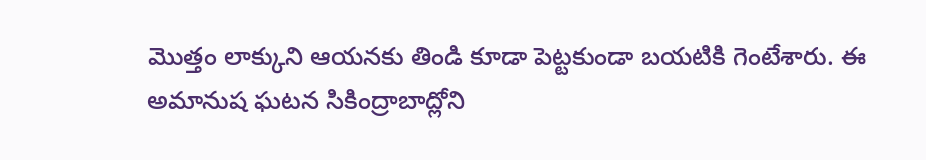మొత్తం లాక్కుని ఆయనకు తిండి కూడా పెట్టకుండా బయటికి గెంటేశారు. ఈ అమానుష ఘటన సికింద్రాబాద్లోని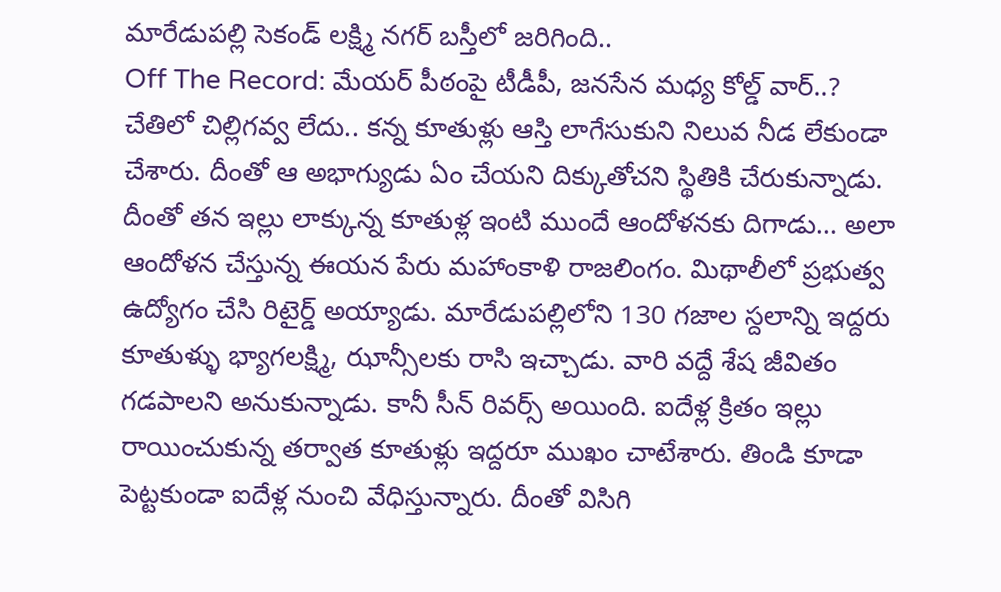మారేడుపల్లి సెకండ్ లక్ష్మి నగర్ బస్తీలో జరిగింది..
Off The Record: మేయర్ పీఠంపై టీడీపీ, జనసేన మధ్య కోల్డ్ వార్..?
చేతిలో చిల్లిగవ్వ లేదు.. కన్న కూతుళ్లు ఆస్తి లాగేసుకుని నిలువ నీడ లేకుండా చేశారు. దీంతో ఆ అభాగ్యుడు ఏం చేయని దిక్కుతోచని స్థితికి చేరుకున్నాడు. దీంతో తన ఇల్లు లాక్కున్న కూతుళ్ల ఇంటి ముందే ఆందోళనకు దిగాడు… అలా ఆందోళన చేస్తున్న ఈయన పేరు మహాంకాళి రాజలింగం. మిథాలీలో ప్రభుత్వ ఉద్యోగం చేసి రిటైర్డ్ అయ్యాడు. మారేడుపల్లిలోని 130 గజాల స్దలాన్ని ఇద్దరు కూతుళ్ళు భ్యాగలక్ష్మి, ఝాన్సీలకు రాసి ఇచ్చాడు. వారి వద్దే శేష జీవితం గడపాలని అనుకున్నాడు. కానీ సీన్ రివర్స్ అయింది. ఐదేళ్ల క్రితం ఇల్లు రాయించుకున్న తర్వాత కూతుళ్లు ఇద్దరూ ముఖం చాటేశారు. తిండి కూడా పెట్టకుండా ఐదేళ్ల నుంచి వేధిస్తున్నారు. దీంతో విసిగి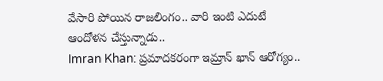వేసారి పోయిన రాజలింగం.. వారి ఇంటి ఎదుటే ఆందోళన చేస్తున్నాడు..
Imran Khan: ప్రమాదకరంగా ఇమ్రాన్ ఖాన్ ఆరోగ్యం..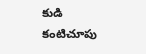కుడి కంటిచూపు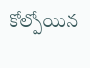కోల్పోయిన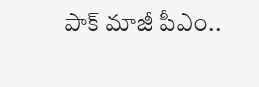పాక్ మాజీ పీఎం..